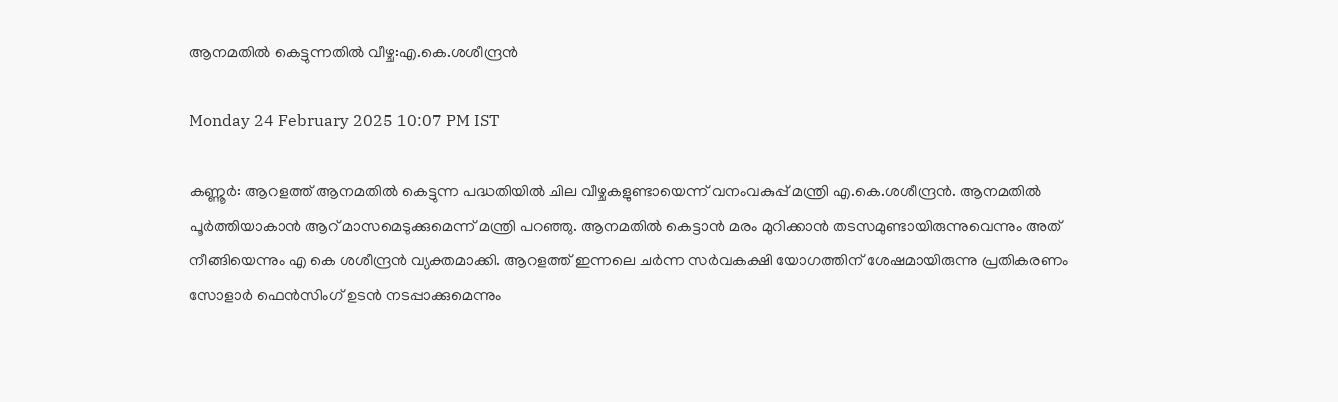ആനമതിൽ കെട്ടുന്നതിൽ വീഴ്ച:എ.കെ.ശശീന്ദ്രൻ

Monday 24 February 2025 10:07 PM IST

കണ്ണൂർ: ആറളത്ത് ആനമതിൽ കെട്ടുന്ന പദ്ധതിയിൽ ചില വീഴ്ചകളുണ്ടായെന്ന് വനംവകുപ്പ് മന്ത്രി എ.കെ.ശശീന്ദ്രൻ. ആനമതിൽ പൂർത്തിയാകാൻ ആറ് മാസമെടുക്കുമെന്ന് മന്ത്രി പറഞ്ഞു. ആനമതിൽ കെട്ടാൻ മരം മുറിക്കാൻ തടസമുണ്ടായിരുന്നുവെന്നും അത് നീങ്ങിയെന്നും എ കെ ശശീന്ദ്രൻ വ്യക്തമാക്കി. ആറളത്ത് ഇന്നലെ ചർന്ന സർവകക്ഷി യോഗത്തിന് ശേഷമായിരുന്നു പ്രതികരണം സോളാർ ഫെൻസിംഗ് ഉടൻ നടപ്പാക്കുമെന്നും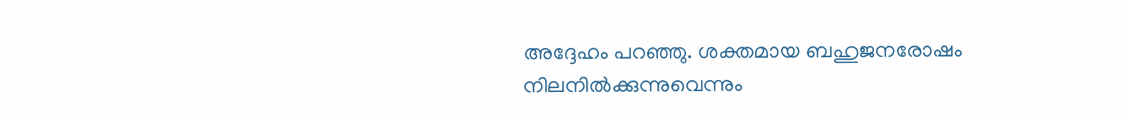അദ്ദേഹം പറഞ്ഞു. ശക്തമായ ബഹുജനരോഷം നിലനിൽക്കുന്നുവെന്നും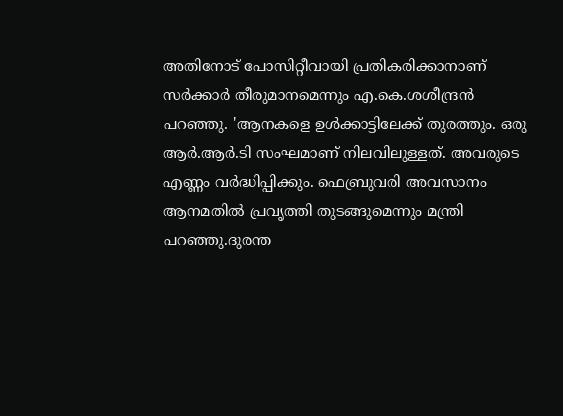അതിനോട് പോസിറ്റീവായി പ്രതികരിക്കാനാണ് സർക്കാർ തീരുമാനമെന്നും എ.കെ.ശശീന്ദ്രൻ പറഞ്ഞു. 'ആനകളെ ഉൾക്കാട്ടിലേക്ക് തുരത്തും. ഒരു ആർ.ആർ.ടി സംഘമാണ് നിലവിലുള്ളത്. അവരുടെ എണ്ണം വർദ്ധിപ്പിക്കും. ഫെബ്രുവരി അവസാനം ആനമതിൽ പ്രവൃത്തി തുടങ്ങുമെന്നും മന്ത്രി പറഞ്ഞു.ദുരന്ത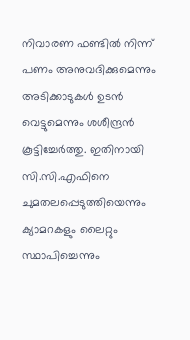നിവാരണ ഫണ്ടിൽ നിന്ന് പണം അനുവദിക്കുമെന്നും അടിക്കാടുകൾ ഉടൻ വെട്ടുമെന്നും ശശീന്ദ്രൻ കൂട്ടിച്ചേർത്തു. ഇതിനായി സി.സി.എഫിനെ ചുമതലപ്പെടുത്തിയെന്നും ക്യാമറകളും ലൈറ്റും സ്ഥാപിച്ചെന്നും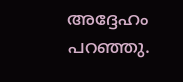അദ്ദേഹം പറഞ്ഞു.